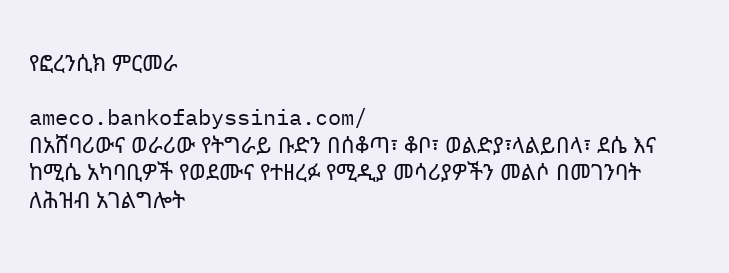የፎረንሲክ ምርመራ

ameco.bankofabyssinia.com/
በአሸባሪውና ወራሪው የትግራይ ቡድን በሰቆጣ፣ ቆቦ፣ ወልድያ፣ላልይበላ፣ ደሴ እና ከሚሴ አካባቢዎች የወደሙና የተዘረፉ የሚዲያ መሳሪያዎችን መልሶ በመገንባት ለሕዝብ አገልግሎት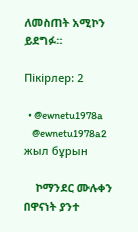ለመስጠት አሚኮን ይደግፉ።

Пікірлер: 2

  • @ewnetu1978a
    @ewnetu1978a2 жыл бұрын

    ኮማንደር ሙሉቀን በዋናነት ያንተ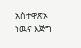አስተዋጽኦ ነዉና እጅግ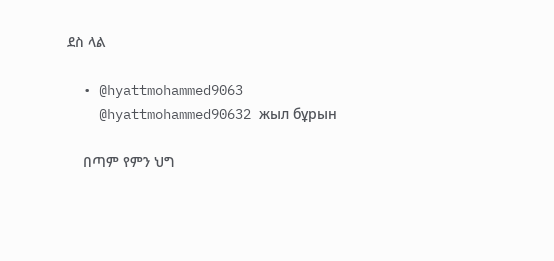ደስ ላል

  • @hyattmohammed9063
    @hyattmohammed90632 жыл бұрын

    በጣም የምን ህግ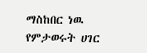ማስከበር ነዉ የምታወሩት ሀገር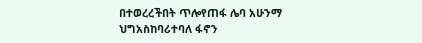በተወረረችበት ጥሎየጠፋ ሌባ አሁንማ ህግአስከባሪተባለ ፋኖን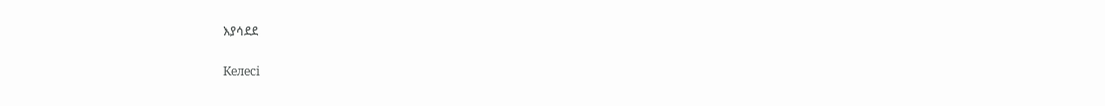እያሳደደ

Келесі